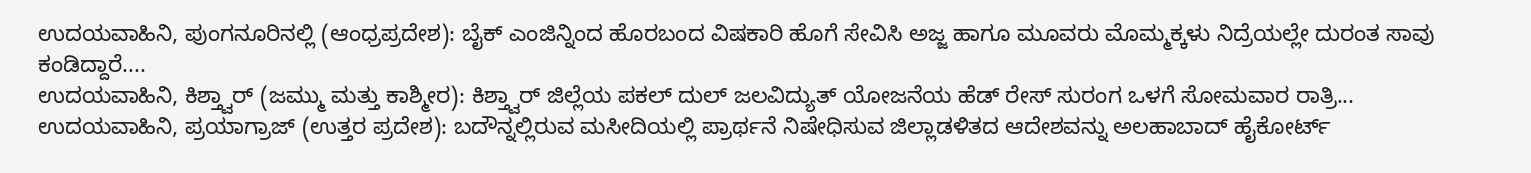ಉದಯವಾಹಿನಿ, ಪುಂಗನೂರಿನಲ್ಲಿ (ಆಂಧ್ರಪ್ರದೇಶ): ಬೈಕ್ ಎಂಜಿನ್ನಿಂದ ಹೊರಬಂದ ವಿಷಕಾರಿ ಹೊಗೆ ಸೇವಿಸಿ ಅಜ್ಜ ಹಾಗೂ ಮೂವರು ಮೊಮ್ಮಕ್ಕಳು ನಿದ್ರೆಯಲ್ಲೇ ದುರಂತ ಸಾವು ಕಂಡಿದ್ದಾರೆ....
ಉದಯವಾಹಿನಿ, ಕಿಶ್ತ್ವಾರ್ (ಜಮ್ಮು ಮತ್ತು ಕಾಶ್ಮೀರ): ಕಿಶ್ತ್ವಾರ್ ಜಿಲ್ಲೆಯ ಪಕಲ್ ದುಲ್ ಜಲವಿದ್ಯುತ್ ಯೋಜನೆಯ ಹೆಡ್ ರೇಸ್ ಸುರಂಗ ಒಳಗೆ ಸೋಮವಾರ ರಾತ್ರಿ...
ಉದಯವಾಹಿನಿ, ಪ್ರಯಾಗ್ರಾಜ್ (ಉತ್ತರ ಪ್ರದೇಶ): ಬದೌನ್ನಲ್ಲಿರುವ ಮಸೀದಿಯಲ್ಲಿ ಪ್ರಾರ್ಥನೆ ನಿಷೇಧಿಸುವ ಜಿಲ್ಲಾಡಳಿತದ ಆದೇಶವನ್ನು ಅಲಹಾಬಾದ್ ಹೈಕೋರ್ಟ್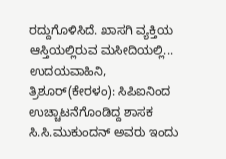ರದ್ದುಗೊಳಿಸಿದೆ. ಖಾಸಗಿ ವ್ಯಕ್ತಿಯ ಆಸ್ತಿಯಲ್ಲಿರುವ ಮಸೀದಿಯಲ್ಲಿ...
ಉದಯವಾಹಿನಿ, ತ್ರಿಶೂರ್(ಕೇರಳಂ): ಸಿಪಿಐನಿಂದ ಉಚ್ಚಾಟನೆಗೊಂಡಿದ್ದ ಶಾಸಕ ಸಿ.ಸಿ.ಮುಕುಂದನ್ ಅವರು ಇಂದು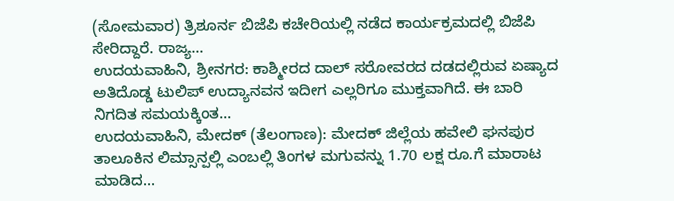(ಸೋಮವಾರ) ತ್ರಿಶೂರ್ನ ಬಿಜೆಪಿ ಕಚೇರಿಯಲ್ಲಿ ನಡೆದ ಕಾರ್ಯಕ್ರಮದಲ್ಲಿ ಬಿಜೆಪಿ ಸೇರಿದ್ದಾರೆ. ರಾಜ್ಯ...
ಉದಯವಾಹಿನಿ, ಶ್ರೀನಗರ: ಕಾಶ್ಮೀರದ ದಾಲ್ ಸರೋವರದ ದಡದಲ್ಲಿರುವ ಏಷ್ಯಾದ ಅತಿದೊಡ್ಡ ಟುಲಿಪ್ ಉದ್ಯಾನವನ ಇದೀಗ ಎಲ್ಲರಿಗೂ ಮುಕ್ತವಾಗಿದೆ. ಈ ಬಾರಿ ನಿಗದಿತ ಸಮಯಕ್ಕಿಂತ...
ಉದಯವಾಹಿನಿ, ಮೇದಕ್ (ತೆಲಂಗಾಣ): ಮೇದಕ್ ಜಿಲ್ಲೆಯ ಹವೇಲಿ ಘನಪುರ ತಾಲೂಕಿನ ಲಿಮ್ಸಾನ್ಪಲ್ಲಿ ಎಂಬಲ್ಲಿ ತಿಂಗಳ ಮಗುವನ್ನು 1.70 ಲಕ್ಷ ರೂ.ಗೆ ಮಾರಾಟ ಮಾಡಿದ...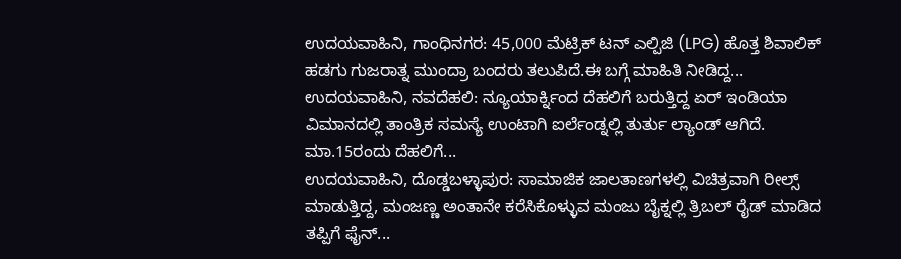ಉದಯವಾಹಿನಿ, ಗಾಂಧಿನಗರ: 45,000 ಮೆಟ್ರಿಕ್ ಟನ್ ಎಲ್ಪಿಜಿ (LPG) ಹೊತ್ತ ಶಿವಾಲಿಕ್ ಹಡಗು ಗುಜರಾತ್ನ ಮುಂದ್ರಾ ಬಂದರು ತಲುಪಿದೆ.ಈ ಬಗ್ಗೆ ಮಾಹಿತಿ ನೀಡಿದ್ದ...
ಉದಯವಾಹಿನಿ, ನವದೆಹಲಿ: ನ್ಯೂಯಾರ್ಕ್ನಿಂದ ದೆಹಲಿಗೆ ಬರುತ್ತಿದ್ದ ಏರ್ ಇಂಡಿಯಾ ವಿಮಾನದಲ್ಲಿ ತಾಂತ್ರಿಕ ಸಮಸ್ಯೆ ಉಂಟಾಗಿ ಐರ್ಲೆಂಡ್ನಲ್ಲಿ ತುರ್ತು ಲ್ಯಾಂಡ್ ಆಗಿದೆ. ಮಾ.15ರಂದು ದೆಹಲಿಗೆ...
ಉದಯವಾಹಿನಿ, ದೊಡ್ಡಬಳ್ಳಾಪುರ: ಸಾಮಾಜಿಕ ಜಾಲತಾಣಗಳಲ್ಲಿ ವಿಚಿತ್ರವಾಗಿ ರೀಲ್ಸ್ ಮಾಡುತ್ತಿದ್ದ, ಮಂಜಣ್ಣ ಅಂತಾನೇ ಕರೆಸಿಕೊಳ್ಳುವ ಮಂಜು ಬೈಕ್ನಲ್ಲಿ ತ್ರಿಬಲ್ ರೈಡ್ ಮಾಡಿದ ತಪ್ಪಿಗೆ ಫೈನ್...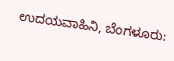ಉದಯವಾಹಿನಿ, ಬೆಂಗಳೂರು: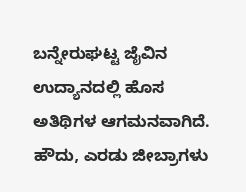ಬನ್ನೇರುಘಟ್ಟ ಜೈವಿನ ಉದ್ಯಾನದಲ್ಲಿ ಹೊಸ ಅತಿಥಿಗಳ ಆಗಮನವಾಗಿದೆ. ಹೌದು, ಎರಡು ಜೀಬ್ರಾಗಳು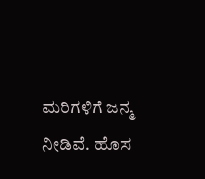ಮರಿಗಳಿಗೆ ಜನ್ಮ ನೀಡಿವೆ. ಹೊಸ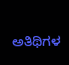ಅತಿಥಿಗಳ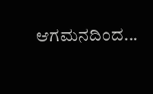ಆಗಮನದಿಂದ...